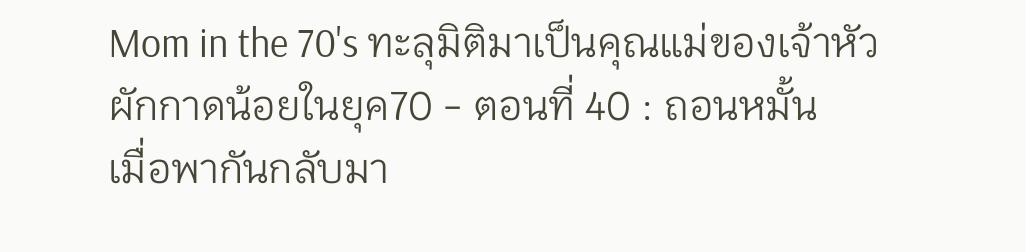Mom in the 70's ทะลุมิติมาเป็นคุณแม่ของเจ้าหัวผักกาดน้อยในยุค70 - ตอนที่ 40 : ถอนหมั้น
เมื่อพากันกลับมา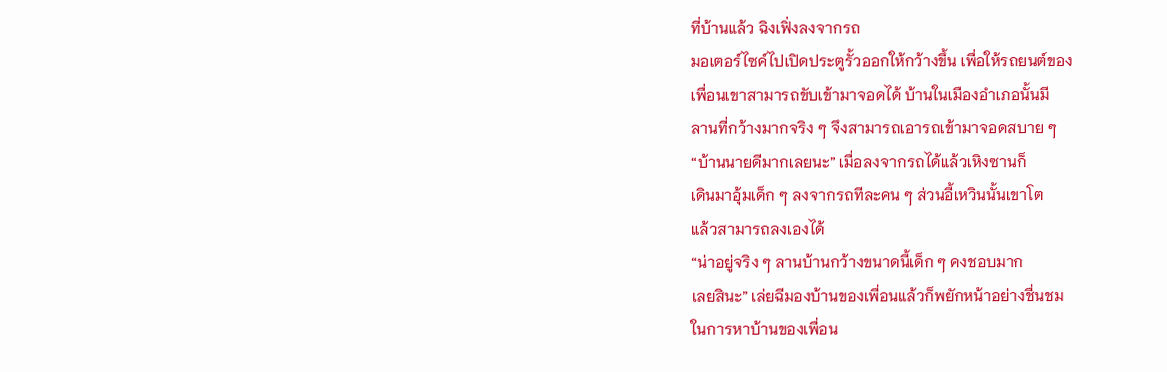ที่บ้านแล้ว ฉิงเฟิ่งลงจากรถ
มอเตอร์ไซค์ไปเปิดประตูรั้วออกให้กว้างขึ้น เพื่อให้รถยนต์ของ
เพื่อนเขาสามารถขับเข้ามาจอดได้ บ้านในเมืองอำเภอนั้นมี
ลานที่กว้างมากจริง ๆ จึงสามารถเอารถเข้ามาจอดสบาย ๆ
“บ้านนายดีมากเลยนะ” เมื่อลงจากรถได้แล้วเหิงซานก็
เดินมาอุ้มเด็ก ๆ ลงจากรถทีละคน ๆ ส่วนอี้เหวินนั้นเขาโต
แล้วสามารถลงเองได้
“น่าอยู่จริง ๆ ลานบ้านกว้างขนาดนี้เด็ก ๆ คงชอบมาก
เลยสินะ” เล่ยฉีมองบ้านของเพื่อนแล้วก็พยักหน้าอย่างชื่นชม
ในการหาบ้านของเพื่อน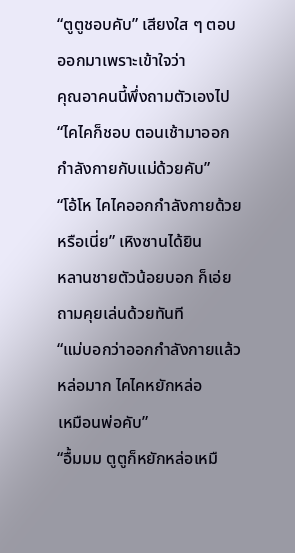“ตูตูชอบคับ” เสียงใส ๆ ตอบออกมาเพราะเข้าใจว่า
คุณอาคนนี้พึ่งถามตัวเองไป
“ไคไคก็ชอบ ตอนเช้ามาออกกำลังกายกับแม่ด้วยคับ”
“โอ้โห ไคไคออกกำลังกายด้วยหรือเนี่ย” เหิงซานได้ยิน
หลานชายตัวน้อยบอก ก็เอ่ยถามคุยเล่นด้วยทันที
“แม่บอกว่าออกกำลังกายแล้วหล่อมาก ไคไคหยักหล่อ
เหมือนพ่อคับ”
“อื้มมม ตูตูก็หยักหล่อเหมื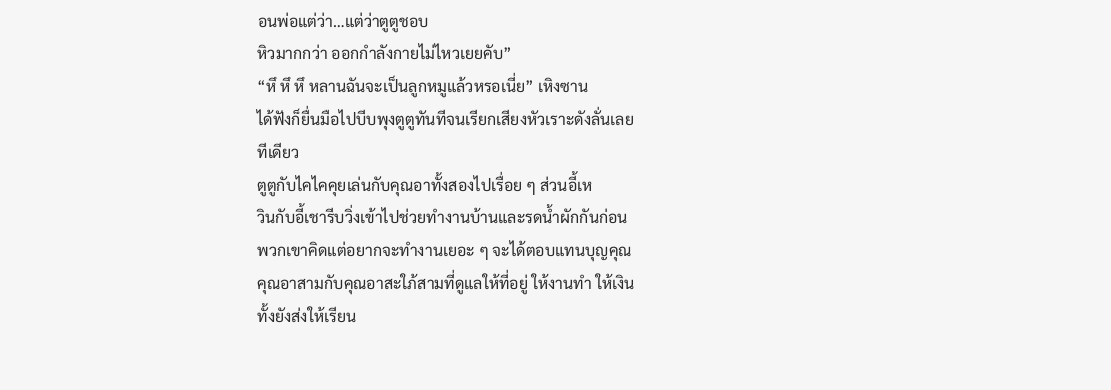อนพ่อแต่ว่า…แต่ว่าตูตูชอบ
หิวมากกว่า ออกกำลังกายไม่ไหวเยยคับ”
“หึ หึ หึ หลานฉันจะเป็นลูกหมูแล้วหรอเนี่ย” เหิงซาน
ได้ฟังก็ยื่นมือไปบีบพุงตูตูทันทีจนเรียกเสียงหัวเราะดังลั่นเลย
ทีเดียว
ตูตูกับไคไคคุยเล่นกับคุณอาทั้งสองไปเรื่อย ๆ ส่วนอี้เห
วินกับอี้เชารีบวิ่งเข้าไปช่วยทำงานบ้านและรดน้ำผักกันก่อน
พวกเขาคิดแต่อยากจะทำงานเยอะ ๆ จะได้ตอบแทนบุญคุณ
คุณอาสามกับคุณอาสะใภ้สามที่ดูแลให้ที่อยู่ ให้งานทำ ให้เงิน
ทั้งยังส่งให้เรียน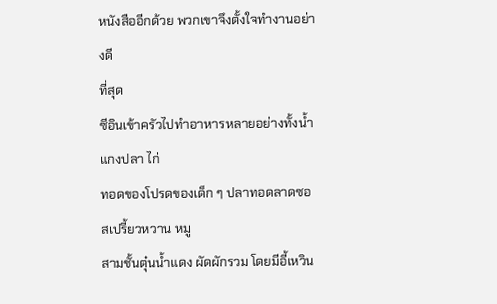หนังสืออีกด้วย พวกเขาจึงตั้งใจทำงานอย่างดี
ที่สุด
ซีอินเข้าครัวไปทำอาหารหลายอย่างทั้งน้ำแกงปลา ไก่
ทอดของโปรดของเด็ก ๆ ปลาทอดลาดซอสเปรี้ยวหวาน หมู
สามชั้นตุ๋นน้ำแดง ผัดผักรวม โดยมีอี้เหวิน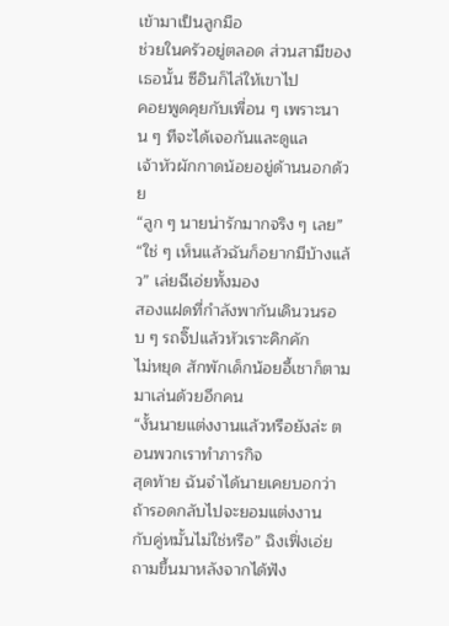เข้ามาเป็นลูกมือ
ช่วยในครัวอยู่ตลอด ส่วนสามีของเธอนั้น ซีอินก็ไล่ให้เขาไป
คอยพูดคุยกับเพื่อน ๆ เพราะนาน ๆ ทีจะได้เจอกันและดูแล
เจ้าหัวผักกาดน้อยอยู่ด้านนอกด้วย
“ลูก ๆ นายน่ารักมากจริง ๆ เลย”
“ใช่ ๆ เห็นแล้วฉันก็อยากมีบ้างแล้ว” เล่ยฉีเอ่ยทั้งมอง
สองแฝดที่กำลังพากันเดินวนรอบ ๆ รถจิ๊ปแล้วหัวเราะคิกคัก
ไม่หยุด สักพักเด็กน้อยอี้เชาก็ตามมาเล่นด้วยอีกคน
“งั้นนายแต่งงานแล้วหรือยังล่ะ ตอนพวกเราทำภารกิจ
สุดท้าย ฉันจำได้นายเคยบอกว่าถ้ารอดกลับไปจะยอมแต่งงาน
กับคู่หมั้นไม่ใช่หรือ” ฉิงเฟิ่งเอ่ยถามขึ้นมาหลังจากได้ฟัง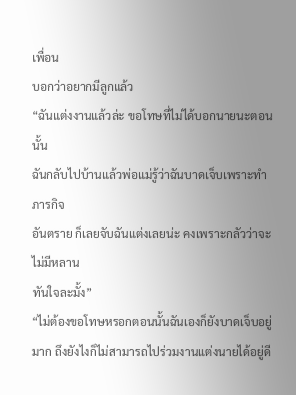เพื่อน
บอกว่าอยากมีลูกแล้ว
“ฉันแต่งงานแล้วล่ะ ขอโทษที่ไม่ได้บอกนายนะตอนนั้น
ฉันกลับไปบ้านแล้วพ่อแม่รู้ว่าฉันบาดเจ็บเพราะทำภารกิจ
อันตราย ก็เลยจับฉันแต่งเลยน่ะ คงเพราะกลัวว่าจะไม่มีหลาน
ทันใจละมั้ง”
“ไม่ต้องขอโทษหรอกตอนนั้นฉันเองก็ยังบาดเจ็บอยู่
มาก ถึงยังไงก็ไม่สามารถไปร่วมงานแต่งนายได้อยู่ดี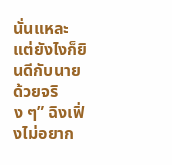นั่นแหละ
แต่ยังไงก็ยินดีกับนายด้วยจริง ๆ” ฉิงเฟิ่งไม่อยาก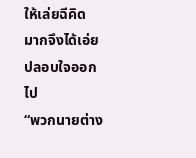ให้เล่ยฉีคิด
มากจึงได้เอ่ยปลอบใจออกไป
“พวกนายต่าง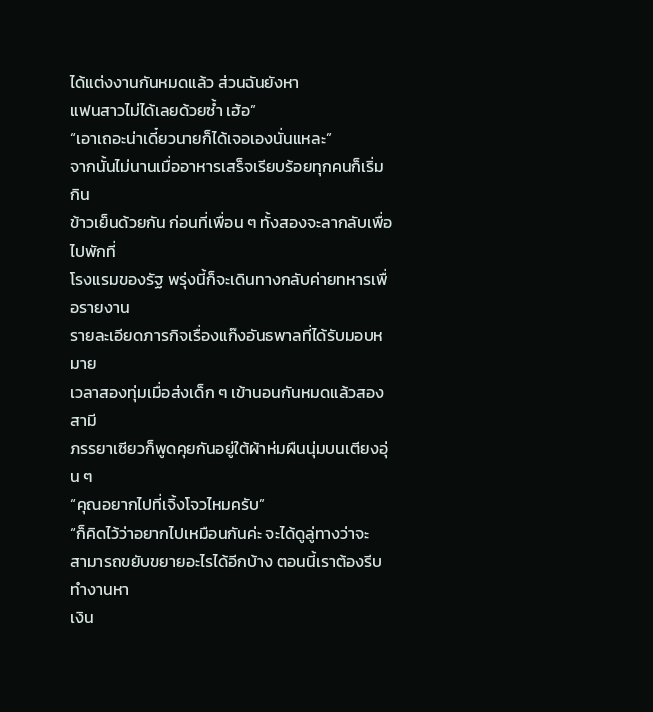ได้แต่งงานกันหมดแล้ว ส่วนฉันยังหา
แฟนสาวไม่ได้เลยด้วยซ้ำ เฮ้อ”
“เอาเถอะน่าเดี๋ยวนายก็ได้เจอเองนั่นแหละ”
จากนั้นไม่นานเมื่ออาหารเสร็จเรียบร้อยทุกคนก็เริ่มกิน
ข้าวเย็นด้วยกัน ก่อนที่เพื่อน ๆ ทั้งสองจะลากลับเพื่อไปพักที่
โรงแรมของรัฐ พรุ่งนี้ก็จะเดินทางกลับค่ายทหารเพื่อรายงาน
รายละเอียดภารกิจเรื่องแก๊งอันธพาลที่ได้รับมอบหมาย
เวลาสองทุ่มเมื่อส่งเด็ก ๆ เข้านอนกันหมดแล้วสองสามี
ภรรยาเซียวก็พูดคุยกันอยู่ใต้ผ้าห่มผืนนุ่มบนเตียงอุ่น ๆ
“คุณอยากไปที่เจิ้งโจวไหมครับ”
“ก็คิดไว้ว่าอยากไปเหมือนกันค่ะ จะได้ดูลู่ทางว่าจะ
สามารถขยับขยายอะไรได้อีกบ้าง ตอนนี้เราต้องรีบทำงานหา
เงิน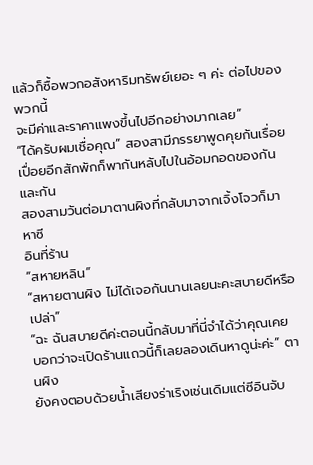แล้วก็ซื้อพวกอสังหาริมทรัพย์เยอะ ๆ ค่ะ ต่อไปของพวกนี้
จะมีค่าและราคาแพงขึ้นไปอีกอย่างมากเลย”
“ได้ครับผมเชื่อคุณ” สองสามีภรรยาพูดคุยกันเรื่อย
เปื่อยอีกสักพักก็พากันหลับไปในอ้อมกอดของกันและกัน
สองสามวันต่อมาตานผิงที่กลับมาจากเจิ้งโจวก็มาหาซี
อินที่ร้าน
“สหายหลิน”
“สหายตานผิง ไม่ได้เจอกันนานเลยนะคะสบายดีหรือ
เปล่า”
“ฉะ ฉันสบายดีค่ะตอนนี้กลับมาที่นี่จำได้ว่าคุณเคย
บอกว่าจะเปิดร้านแถวนี้ก็เลยลองเดินหาดูน่ะค่ะ” ตานผิง
ยังคงตอบด้วยน้ำเสียงร่าเริงเช่นเดิมแต่ซีอินจับ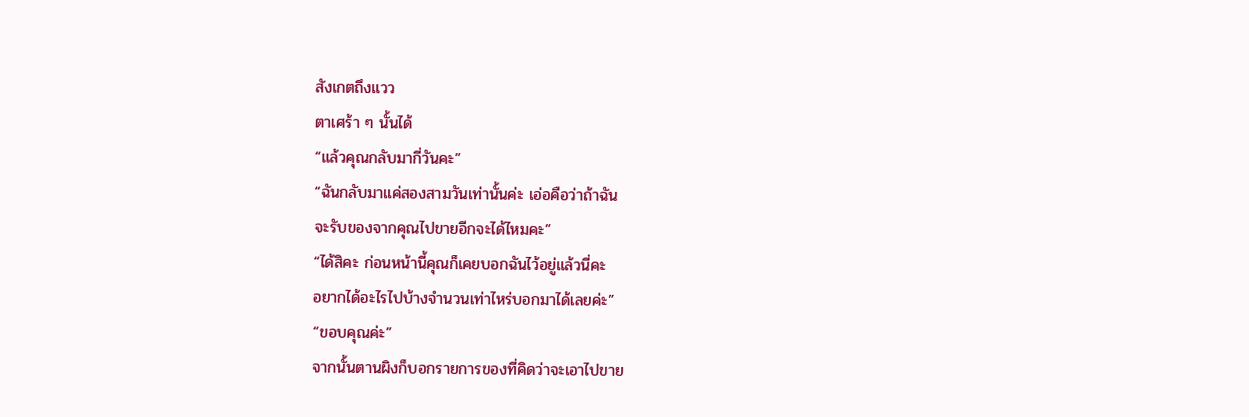สังเกตถึงแวว
ตาเศร้า ๆ นั้นได้
“แล้วคุณกลับมากี่วันคะ”
“ฉันกลับมาแค่สองสามวันเท่านั้นค่ะ เอ่อคือว่าถ้าฉัน
จะรับของจากคุณไปขายอีกจะได้ไหมคะ”
“ได้สิคะ ก่อนหน้านี้คุณก็เคยบอกฉันไว้อยู่แล้วนี่คะ
อยากได้อะไรไปบ้างจำนวนเท่าไหร่บอกมาได้เลยค่ะ”
“ขอบคุณค่ะ”
จากนั้นตานผิงก็บอกรายการของที่คิดว่าจะเอาไปขาย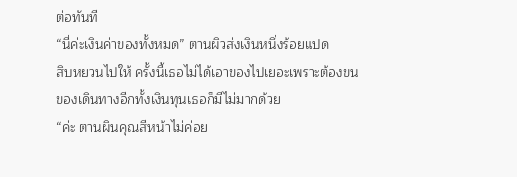ต่อทันที
“นี่ค่ะเงินค่าของทั้งหมด” ตานผิวส่งเงินหนึ่งร้อยแปด
สิบหยวนไปให้ ครั้งนี้เธอไม่ได้เอาของไปเยอะเพราะต้องขน
ของเดินทางอีกทั้งเงินทุนเธอก็มีไม่มากด้วย
“ค่ะ ตานผินคุณสีหน้าไม่ค่อย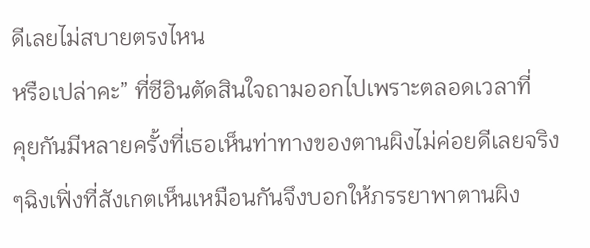ดีเลยไม่สบายตรงไหน
หรือเปล่าคะ” ที่ซีอินตัดสินใจถามออกไปเพราะตลอดเวลาที่
คุยกันมีหลายครั้งที่เธอเห็นท่าทางของตานผิงไม่ค่อยดีเลยจริง
ๆฉิงเฟิ่งที่สังเกตเห็นเหมือนกันจึงบอกให้ภรรยาพาตานผิง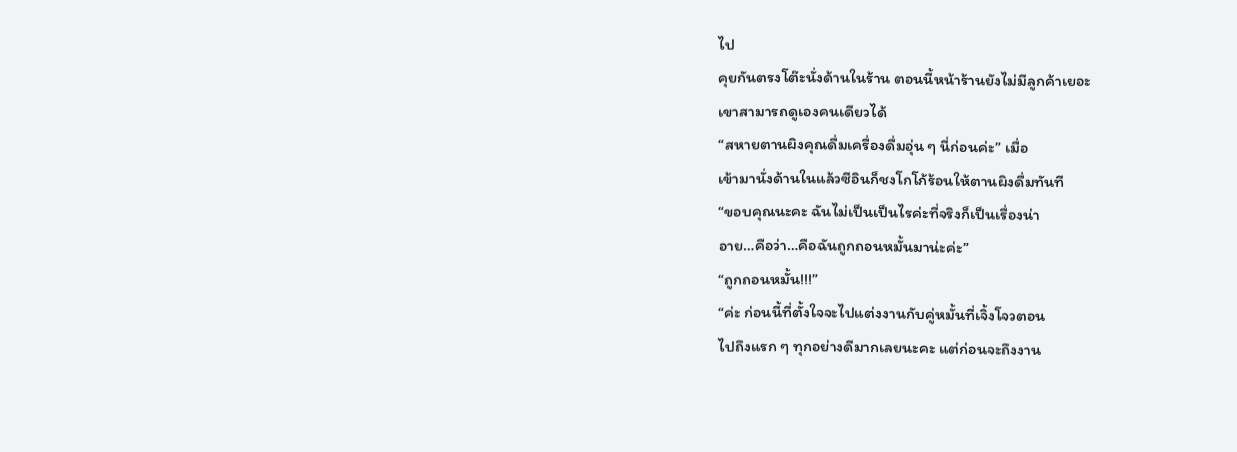ไป
คุยกันตรงโต๊ะนั่งด้านในร้าน ตอนนี้หน้าร้านยังไม่มีลูกค้าเยอะ
เขาสามารถดูเองคนเดียวได้
“สหายตานผิงคุณดื่มเครื่องดื่มอุ่น ๆ นี่ก่อนค่ะ” เมื่อ
เข้ามานั่งด้านในแล้วซีอินก็ชงโกโก้ร้อนให้ตานผิงดื่มทันที
“ขอบคุณนะคะ ฉันไม่เป็นเป็นไรค่ะที่จริงก็เป็นเรื่องน่า
อาย…คือว่า…คือฉันถูกถอนหมั้นมาน่ะค่ะ”
“ถูกถอนหมั้น!!!”
“ค่ะ ก่อนนี้ที่ตั้งใจจะไปแต่งงานกับคู่หมั้นที่เจิ้งโจวตอน
ไปถึงแรก ๆ ทุกอย่างดีมากเลยนะคะ แต่ก่อนจะถึงงาน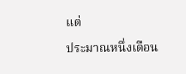แต่
ประมาณหนึ่งเดือน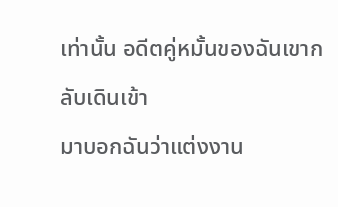เท่านั้น อดีตคู่หมั้นของฉันเขากลับเดินเข้า
มาบอกฉันว่าแต่งงาน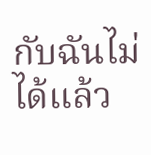กับฉันไม่ได้แล้ว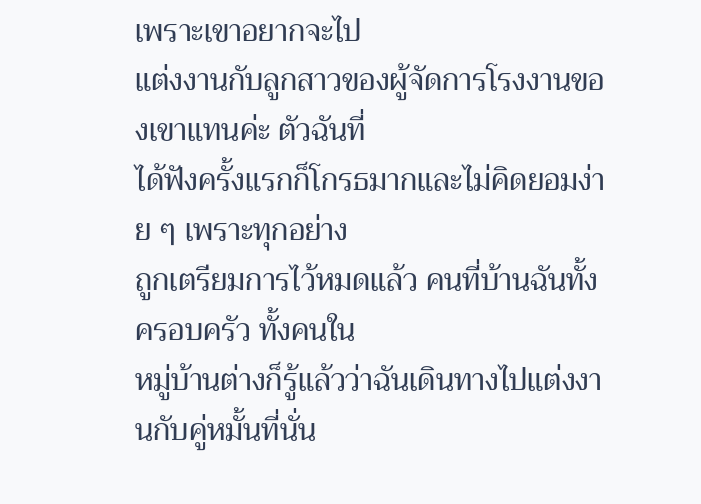เพราะเขาอยากจะไป
แต่งงานกับลูกสาวของผู้จัดการโรงงานของเขาแทนค่ะ ตัวฉันที่
ได้ฟังครั้งแรกก็โกรธมากและไม่คิดยอมง่าย ๆ เพราะทุกอย่าง
ถูกเตรียมการไว้หมดแล้ว คนที่บ้านฉันทั้งครอบครัว ทั้งคนใน
หมู่บ้านต่างก็รู้แล้วว่าฉันเดินทางไปแต่งงานกับคู่หมั้นที่นั่น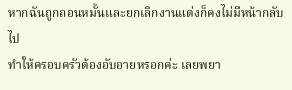หากฉันถูกถอนหมั้นและยกเลิกงานแต่งก็คงไม่มีหน้ากลับไป
ทำให้ครอบครัวต้องอับอายหรอกค่ะ เลยพยา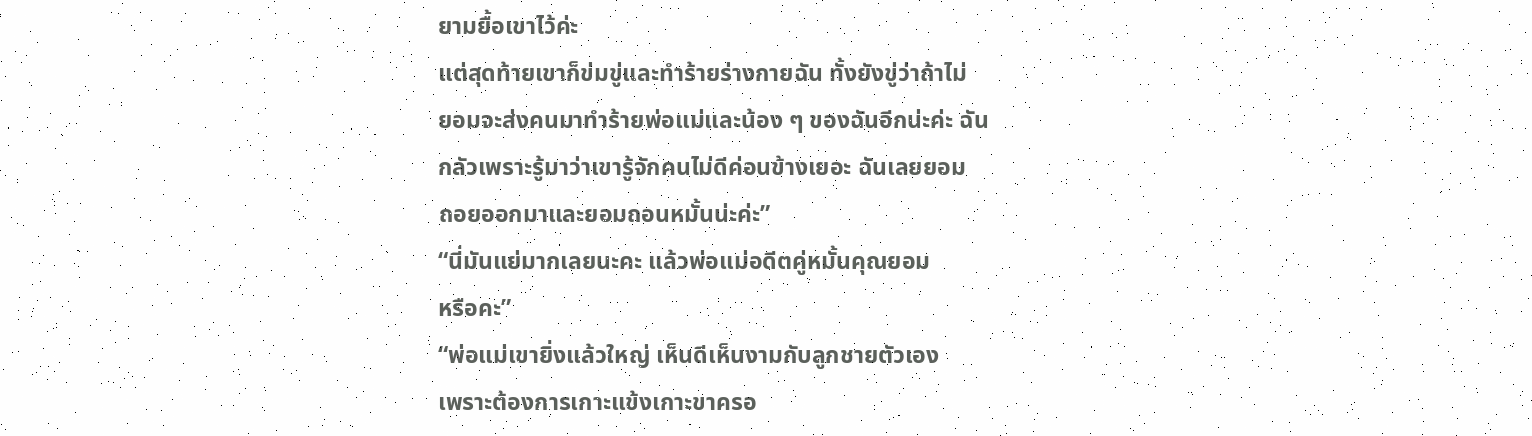ยามยื้อเขาไว้ค่ะ
แต่สุดท้ายเขาก็ข่มขู่และทำร้ายร่างกายฉัน ทั้งยังขู่ว่าถ้าไม่
ยอมจะส่งคนมาทำร้ายพ่อแม่และน้อง ๆ ของฉันอีกน่ะค่ะ ฉัน
กลัวเพราะรู้มาว่าเขารู้จักคนไม่ดีค่อนข้างเยอะ ฉันเลยยอม
ถอยออกมาและยอมถอนหมั้นน่ะค่ะ”
“นี่มันแย่มากเลยนะคะ แล้วพ่อแม่อดีตคู่หมั้นคุณยอม
หรือคะ”
“พ่อแม่เขายิ่งแล้วใหญ่ เห็นดีเห็นงามกับลูกชายตัวเอง
เพราะต้องการเกาะแข้งเกาะขาครอ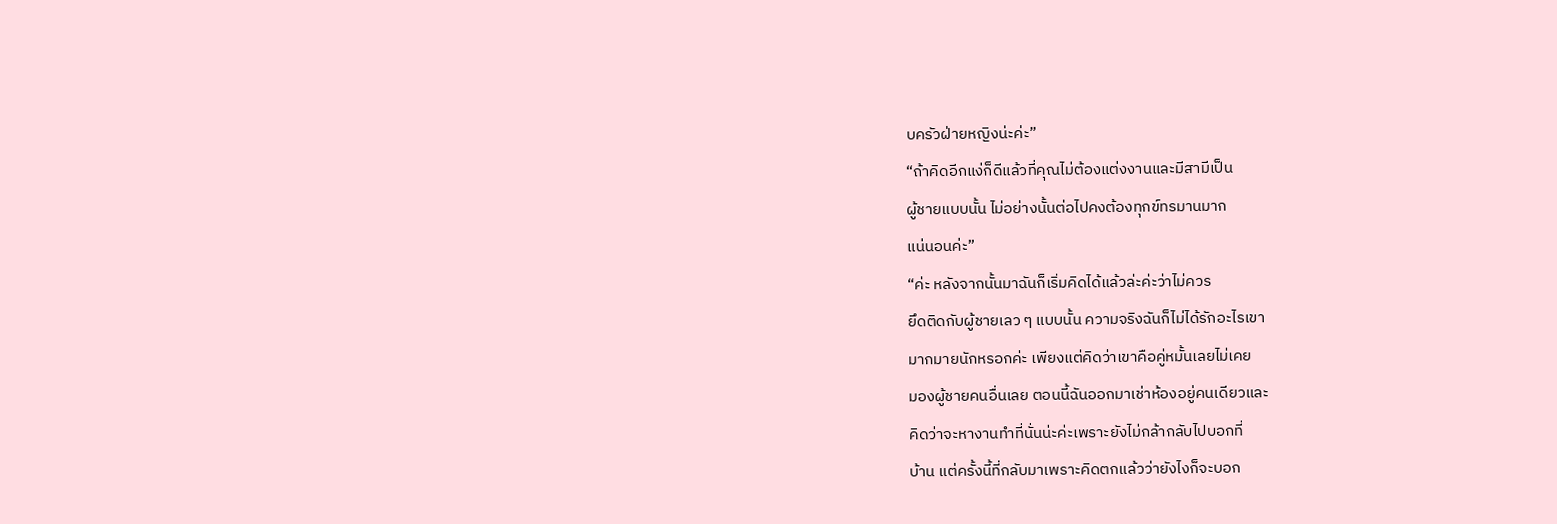บครัวฝ่ายหญิงน่ะค่ะ”
“ถ้าคิดอีกแง่ก็ดีแล้วที่คุณไม่ต้องแต่งงานและมีสามีเป็น
ผู้ชายแบบนั้น ไม่อย่างนั้นต่อไปคงต้องทุกข์ทรมานมาก
แน่นอนค่ะ”
“ค่ะ หลังจากนั้นมาฉันก็เริ่มคิดได้แล้วล่ะค่ะว่าไม่ควร
ยึดติดกับผู้ชายเลว ๆ แบบนั้น ความจริงฉันก็ไม่ได้รักอะไรเขา
มากมายนักหรอกค่ะ เพียงแต่คิดว่าเขาคือคู่หมั้นเลยไม่เคย
มองผู้ชายคนอื่นเลย ตอนนี้ฉันออกมาเช่าห้องอยู่คนเดียวและ
คิดว่าจะหางานทำที่นั่นน่ะค่ะเพราะยังไม่กล้ากลับไปบอกที่
บ้าน แต่ครั้งนี้ที่กลับมาเพราะคิดตกแล้วว่ายังไงก็จะบอก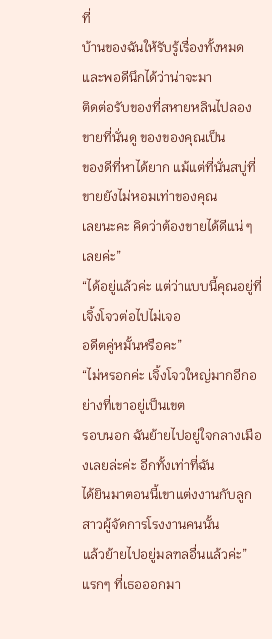ที่
บ้านของฉันให้รับรู้เรื่องทั้งหมด และพอดีนึกได้ว่าน่าจะมา
ติดต่อรับของที่สหายหลินไปลองขายที่นั่นดู ของของคุณเป็น
ของดีที่หาได้ยาก แม้แต่ที่นั่นสบู่ที่ขายยังไม่หอมเท่าของคุณ
เลยนะคะ คิดว่าต้องขายได้ดีแน่ ๆ เลยค่ะ”
“ได้อยู่แล้วค่ะ แต่ว่าแบบนี้คุณอยู่ที่เจิ้งโจวต่อไปไม่เจอ
อดีตคู่หมั้นหรือคะ”
“ไม่หรอกค่ะ เจิ้งโจวใหญ่มากอีกอย่างที่เขาอยู่เป็นเขต
รอบนอก ฉันย้ายไปอยู่ใจกลางเมืองเลยล่ะค่ะ อีกทั้งเท่าที่ฉัน
ได้ยินมาตอนนี้เขาแต่งงานกับลูกสาวผู้จัดการโรงงานคนนั้น
แล้วย้ายไปอยู่มลฑลอื่นแล้วค่ะ” แรกๆ ที่เธอออกมา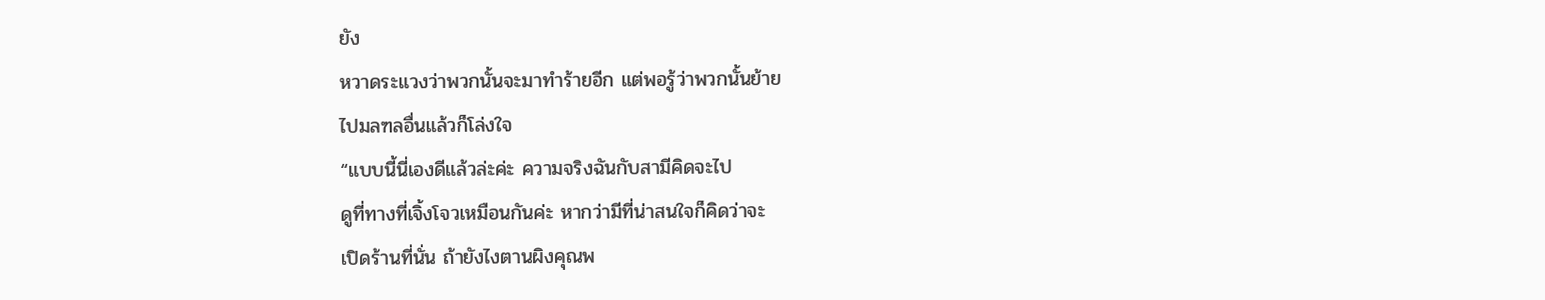ยัง
หวาดระแวงว่าพวกนั้นจะมาทำร้ายอีก แต่พอรู้ว่าพวกนั้นย้าย
ไปมลฑลอื่นแล้วก็โล่งใจ
“แบบนี้นี่เองดีแล้วล่ะค่ะ ความจริงฉันกับสามีคิดจะไป
ดูที่ทางที่เจิ้งโจวเหมือนกันค่ะ หากว่ามีที่น่าสนใจก็คิดว่าจะ
เปิดร้านที่นั่น ถ้ายังไงตานผิงคุณพ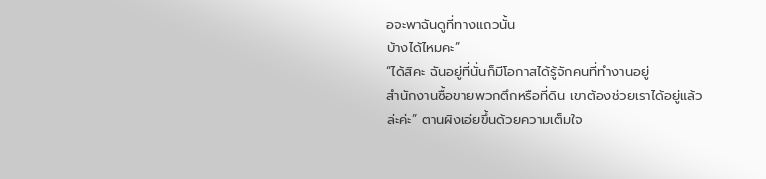อจะพาฉันดูที่ทางแถวนั้น
บ้างได้ไหมคะ”
“ได้สิคะ ฉันอยู่ที่นั่นก็มีโอกาสได้รู้จักคนที่ทำงานอยู่
สำนักงานซื้อขายพวกตึกหรือที่ดิน เขาต้องช่วยเราได้อยู่แล้ว
ล่ะค่ะ” ตานผิงเอ่ยขึ้นด้วยความเต็มใจ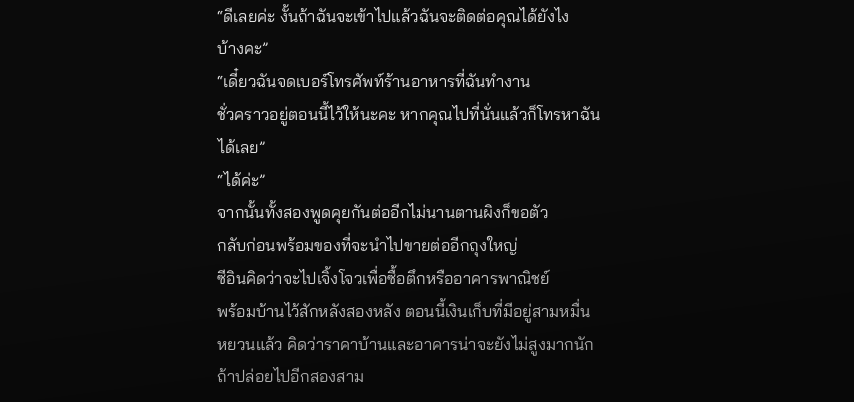“ดีเลยค่ะ งั้นถ้าฉันจะเข้าไปแล้วฉันจะติดต่อคุณได้ยังไง
บ้างคะ”
“เดี๋ยวฉันจดเบอร์โทรศัพท์ร้านอาหารที่ฉันทำงาน
ชั่วคราวอยู่ตอนนี้ไว้ให้นะคะ หากคุณไปที่นั่นแล้วก็โทรหาฉัน
ได้เลย”
“ได้ค่ะ”
จากนั้นทั้งสองพูดคุยกันต่ออีกไม่นานตานผิงก็ขอตัว
กลับก่อนพร้อมของที่จะนำไปขายต่ออีกถุงใหญ่
ซีอินคิดว่าจะไปเจิ้งโจวเพื่อซื้อตึกหรืออาคารพาณิชย์
พร้อมบ้านไว้สักหลังสองหลัง ตอนนี้เงินเก็บที่มีอยู่สามหมื่น
หยวนแล้ว คิดว่าราคาบ้านและอาคารน่าจะยังไม่สูงมากนัก
ถ้าปล่อยไปอีกสองสาม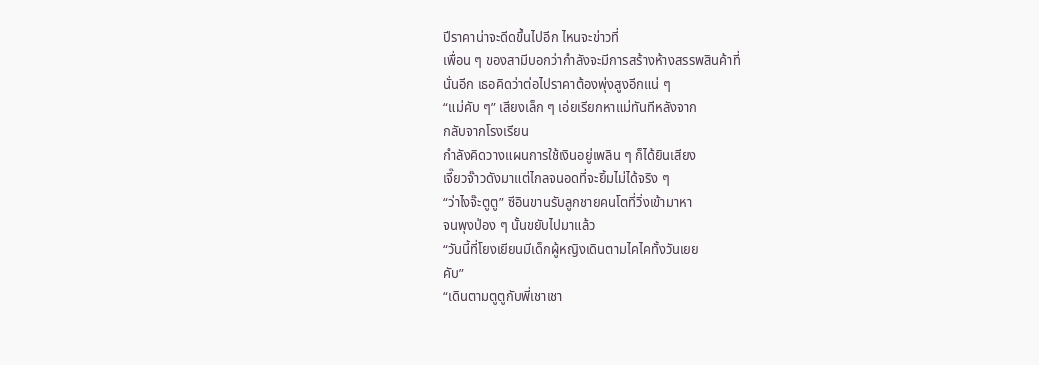ปีราคาน่าจะดีดขึ้นไปอีก ไหนจะข่าวที่
เพื่อน ๆ ของสามีบอกว่ากำลังจะมีการสร้างห้างสรรพสินค้าที่
นั่นอีก เธอคิดว่าต่อไปราคาต้องพุ่งสูงอีกแน่ ๆ
“แม่คับ ๆ” เสียงเล็ก ๆ เอ่ยเรียกหาแม่ทันทีหลังจาก
กลับจากโรงเรียน
กำลังคิดวางแผนการใช้เงินอยู่เพลิน ๆ ก็ได้ยินเสียง
เจี๊ยวจ๊าวดังมาแต่ไกลจนอดที่จะยิ้มไม่ได้จริง ๆ
“ว่าไงจ๊ะตูตู” ซีอินขานรับลูกชายคนโตที่วิ่งเข้ามาหา
จนพุงป่อง ๆ นั้นขยับไปมาแล้ว
“วันนี้ที่โยงเยียนมีเด็กผู้หญิงเดินตามไคไคทั้งวันเยย
คับ”
“เดินตามตูตูกับพี่เชาเชา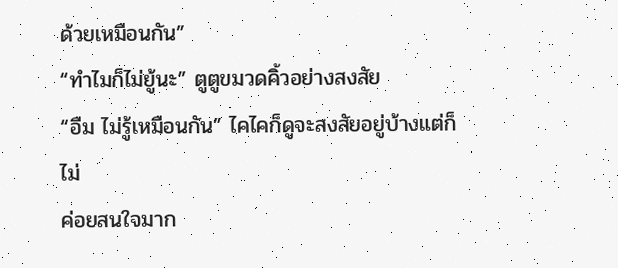ด้วยเหมือนกัน”
“ทำไมก็ไม่ยู้นะ” ตูตูขมวดคิ้วอย่างสงสัย
“อืม ไม่รู้เหมือนกัน” ไคไคก็ดูจะสงสัยอยู่บ้างแต่ก็ไม่
ค่อยสนใจมาก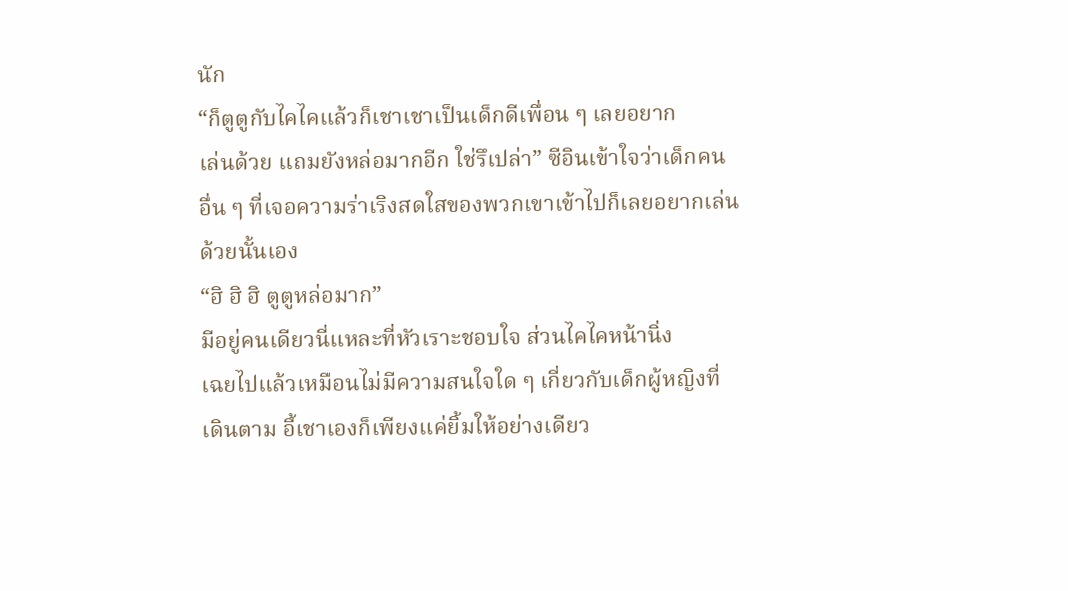นัก
“ก็ตูตูกับไคไคแล้วก็เชาเชาเป็นเด็กดีเพื่อน ๆ เลยอยาก
เล่นด้วย แถมยังหล่อมากอีก ใช่รึเปล่า” ซีอินเข้าใจว่าเด็กคน
อื่น ๆ ที่เจอความร่าเริงสดใสของพวกเขาเข้าไปก็เลยอยากเล่น
ด้วยนั้นเอง
“ฮิ ฮิ ฮิ ตูตูหล่อมาก”
มีอยู่คนเดียวนี่แหละที่หัวเราะชอบใจ ส่วนไคไคหน้านิ่ง
เฉยไปแล้วเหมือนไม่มีความสนใจใด ๆ เกี่ยวกับเด็กผู้หญิงที่
เดินตาม อี้เชาเองก็เพียงแค่ยิ้มให้อย่างเดียว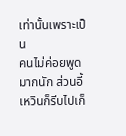เท่านั้นเพราะเป็น
คนไม่ค่อยพูดมากนัก ส่วนอี้เหวินก็รีบไปเก็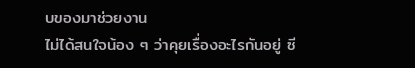บของมาช่วยงาน
ไม่ได้สนใจน้อง ๆ ว่าคุยเรื่องอะไรกันอยู่ ซี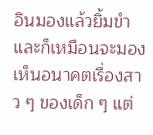อินมองแล้วยิ้มขำ
และก็เหมือนจะมองเห็นอนาคตเรื่องสาว ๆ ของเด็ก ๆ แต่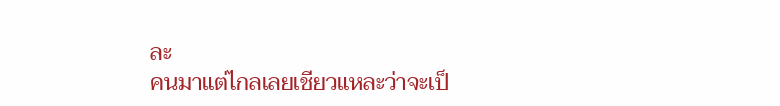ละ
คนมาแต่ไกลเลยเชียวแหละว่าจะเป็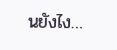นยังไง…